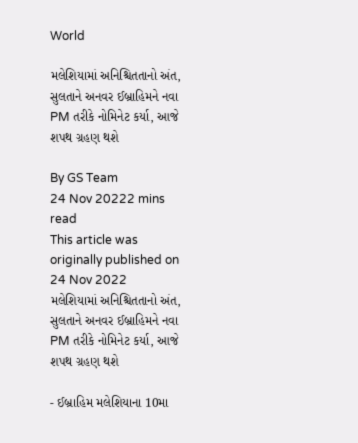World

મલેશિયામાં અનિશ્ચિતતાનો અંત, સુલતાને અનવર ઈબ્રાહિમને નવા PM તરીકે નોમિનેટ કર્યા, આજે શપથ ગ્રહણ થશે

By GS Team
24 Nov 20222 mins read
This article was originally published on 24 Nov 2022
મલેશિયામાં અનિશ્ચિતતાનો અંત, સુલતાને અનવર ઈબ્રાહિમને નવા PM તરીકે નોમિનેટ કર્યા, આજે શપથ ગ્રહણ થશે

- ઈબ્રાહિમ મલેશિયાના 10મા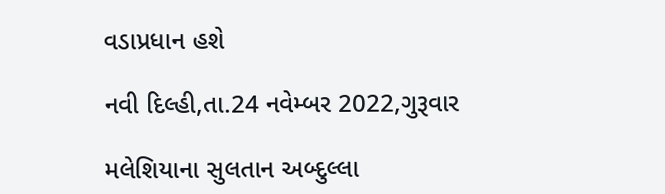વડાપ્રધાન હશે

નવી દિલ્હી,તા.24 નવેમ્બર 2022,ગુરૂવાર

મલેશિયાના સુલતાન અબ્દુલ્લા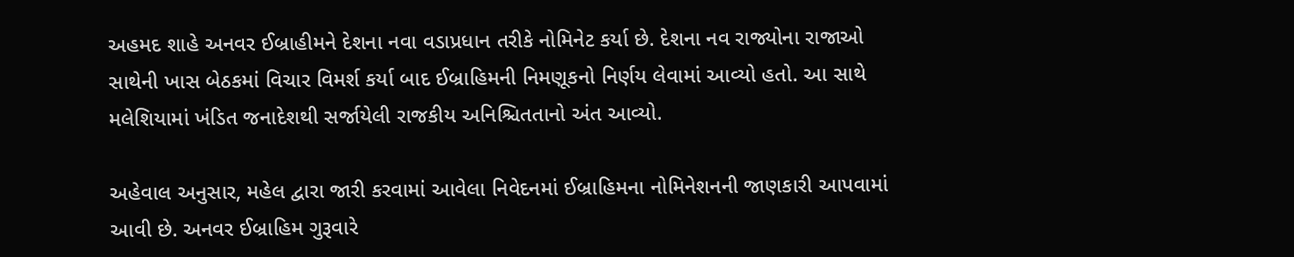અહમદ શાહે અનવર ઈબ્રાહીમને દેશના નવા વડાપ્રધાન તરીકે નોમિનેટ કર્યા છે. દેશના નવ રાજ્યોના રાજાઓ સાથેની ખાસ બેઠકમાં વિચાર વિમર્શ કર્યા બાદ ઈબ્રાહિમની નિમણૂકનો નિર્ણય લેવામાં આવ્યો હતો. આ સાથે મલેશિયામાં ખંડિત જનાદેશથી સર્જાયેલી રાજકીય અનિશ્ચિતતાનો અંત આવ્યો.

અહેવાલ અનુસાર, મહેલ દ્વારા જારી કરવામાં આવેલા નિવેદનમાં ઈબ્રાહિમના નોમિનેશનની જાણકારી આપવામાં આવી છે. અનવર ઈબ્રાહિમ ગુરૂવારે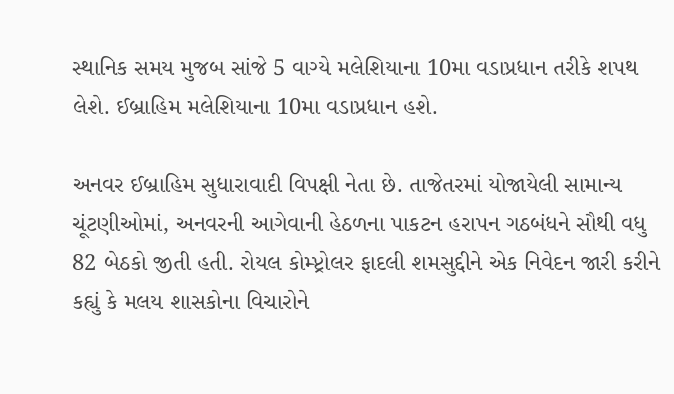સ્થાનિક સમય મુજબ સાંજે 5 વાગ્યે મલેશિયાના 10મા વડાપ્રધાન તરીકે શપથ લેશે. ઈબ્રાહિમ મલેશિયાના 10મા વડાપ્રધાન હશે.

અનવર ઈબ્રાહિમ સુધારાવાદી વિપક્ષી નેતા છે. તાજેતરમાં યોજાયેલી સામાન્ય ચૂંટણીઓમાં, અનવરની આગેવાની હેઠળના પાકટન હરાપન ગઠબંધને સૌથી વધુ 82 બેઠકો જીતી હતી. રોયલ કોમ્પ્ટ્રોલર ફાદલી શમસુદ્દીને એક નિવેદન જારી કરીને કહ્યું કે મલય શાસકોના વિચારોને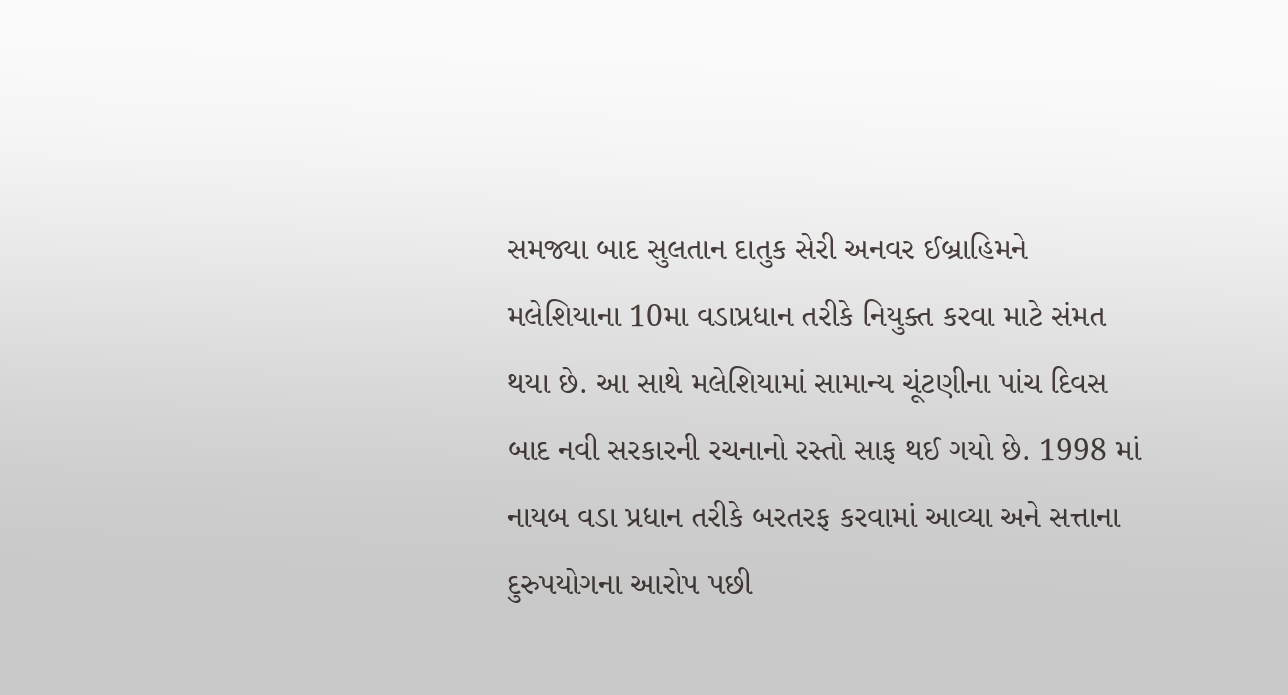સમજ્યા બાદ સુલતાન દાતુક સેરી અનવર ઈબ્રાહિમને મલેશિયાના 10મા વડાપ્રધાન તરીકે નિયુક્ત કરવા માટે સંમત થયા છે. આ સાથે મલેશિયામાં સામાન્ય ચૂંટણીના પાંચ દિવસ બાદ નવી સરકારની રચનાનો રસ્તો સાફ થઈ ગયો છે. 1998 માં નાયબ વડા પ્રધાન તરીકે બરતરફ કરવામાં આવ્યા અને સત્તાના દુરુપયોગના આરોપ પછી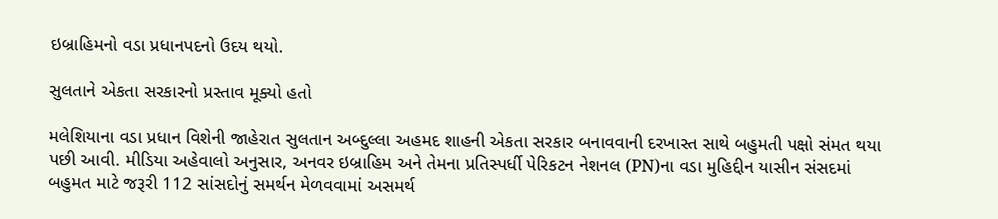ઇબ્રાહિમનો વડા પ્રધાનપદનો ઉદય થયો.

સુલતાને એકતા સરકારનો પ્રસ્તાવ મૂક્યો હતો

મલેશિયાના વડા પ્રધાન વિશેની જાહેરાત સુલતાન અબ્દુલ્લા અહમદ શાહની એકતા સરકાર બનાવવાની દરખાસ્ત સાથે બહુમતી પક્ષો સંમત થયા પછી આવી. મીડિયા અહેવાલો અનુસાર, અનવર ઇબ્રાહિમ અને તેમના પ્રતિસ્પર્ધી પેરિકટન નેશનલ (PN)ના વડા મુહિદ્દીન યાસીન સંસદમાં બહુમત માટે જરૂરી 112 સાંસદોનું સમર્થન મેળવવામાં અસમર્થ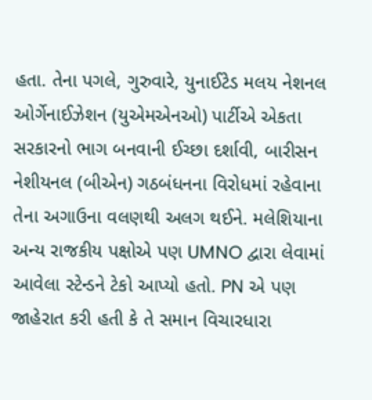હતા. તેના પગલે, ગુરુવારે, યુનાઈટેડ મલય નેશનલ ઓર્ગેનાઈઝેશન (યુએમએનઓ) પાર્ટીએ એકતા સરકારનો ભાગ બનવાની ઈચ્છા દર્શાવી, બારીસન નેશીયનલ (બીએન) ગઠબંધનના વિરોધમાં રહેવાના તેના અગાઉના વલણથી અલગ થઈને. મલેશિયાના અન્ય રાજકીય પક્ષોએ પણ UMNO દ્વારા લેવામાં આવેલા સ્ટેન્ડને ટેકો આપ્યો હતો. PN એ પણ જાહેરાત કરી હતી કે તે સમાન વિચારધારા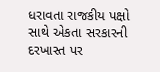ધરાવતા રાજકીય પક્ષો સાથે એકતા સરકારની દરખાસ્ત પર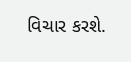વિચાર કરશે.